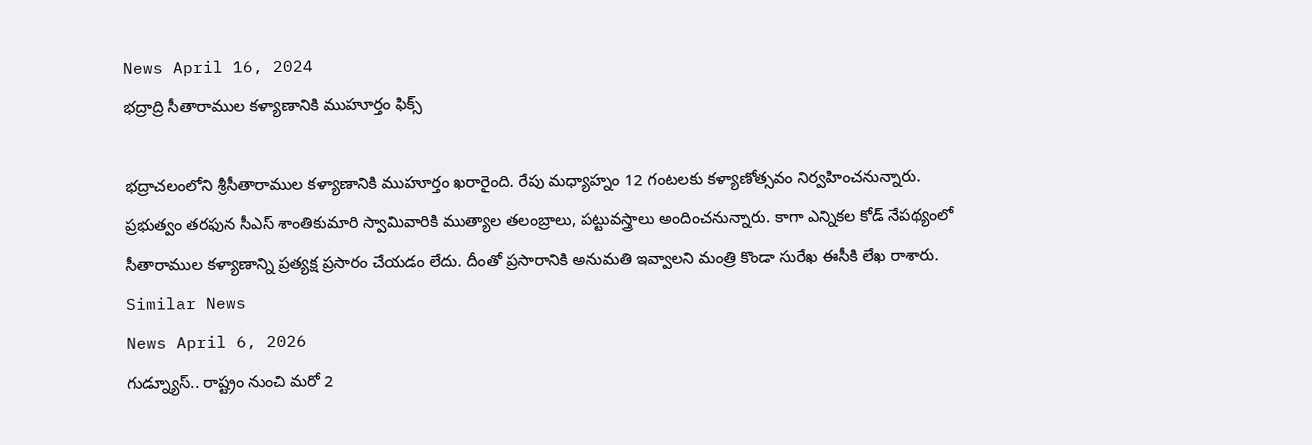News April 16, 2024
భద్రాద్రి సీతారాముల కళ్యాణానికి ముహూర్తం ఫిక్స్

భద్రాచలంలోని శ్రీసీతారాముల కళ్యాణానికి ముహూర్తం ఖరారైంది. రేపు మధ్యాహ్నం 12 గంటలకు కళ్యాణోత్సవం నిర్వహించనున్నారు. ప్రభుత్వం తరఫున సీఎస్ శాంతికుమారి స్వామివారికి ముత్యాల తలంబ్రాలు, పట్టువస్త్రాలు అందించనున్నారు. కాగా ఎన్నికల కోడ్ నేపథ్యంలో సీతారాముల కళ్యాణాన్ని ప్రత్యక్ష ప్రసారం చేయడం లేదు. దీంతో ప్రసారానికి అనుమతి ఇవ్వాలని మంత్రి కొండా సురేఖ ఈసీకి లేఖ రాశారు.
Similar News
News April 6, 2026
గుడ్న్యూస్.. రాష్ట్రం నుంచి మరో 2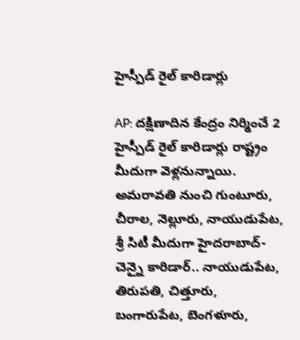హైస్పీడ్ రైల్ కారిడార్లు

AP: దక్షిణాదిన కేంద్రం నిర్మించే 2 హైస్పీడ్ రైల్ కారిడార్లు రాష్ట్రం మీదుగా వెళ్లనున్నాయి. అమరావతి నుంచి గుంటూరు, చీరాల, నెల్లూరు, నాయుడుపేట, శ్రీ సిటీ మీదుగా హైదరాబాద్-చెన్నై కారిడార్.. నాయుడుపేట, తిరుపతి, చిత్తూరు, బంగారుపేట, బెంగళూరు,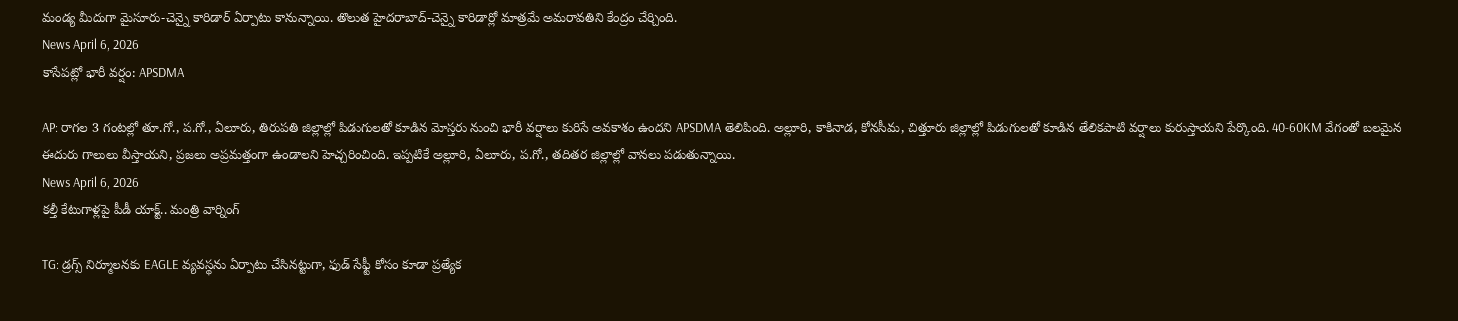మండ్య మీదుగా మైసూరు-చెన్నై కారిడార్ ఏర్పాటు కానున్నాయి. తొలుత హైదరాబాద్-చెన్నై కారిడార్లో మాత్రమే అమరావతిని కేంద్రం చేర్చింది.
News April 6, 2026
కాసేపట్లో భారీ వర్షం: APSDMA

AP: రాగల 3 గంటల్లో తూ.గో., ప.గో., ఏలూరు, తిరుపతి జిల్లాల్లో పిడుగులతో కూడిన మోస్తరు నుంచి భారీ వర్షాలు కురిసే అవకాశం ఉందని APSDMA తెలిపింది. అల్లూరి, కాకినాడ, కోనసీమ, చిత్తూరు జిల్లాల్లో పిడుగులతో కూడిన తేలికపాటి వర్షాలు కురుస్తాయని పేర్కొంది. 40-60KM వేగంతో బలమైన ఈదురు గాలులు వీస్తాయని, ప్రజలు అప్రమత్తంగా ఉండాలని హెచ్చరించింది. ఇప్పటికే అల్లూరి, ఏలూరు, ప.గో., తదితర జిల్లాల్లో వానలు పడుతున్నాయి.
News April 6, 2026
కల్తీ కేటుగాళ్లపై పీడీ యాక్ట్.. మంత్రి వార్నింగ్

TG: డ్రగ్స్ నిర్మూలనకు EAGLE వ్యవస్థను ఏర్పాటు చేసినట్టుగా, ఫుడ్ సేఫ్టీ కోసం కూడా ప్రత్యేక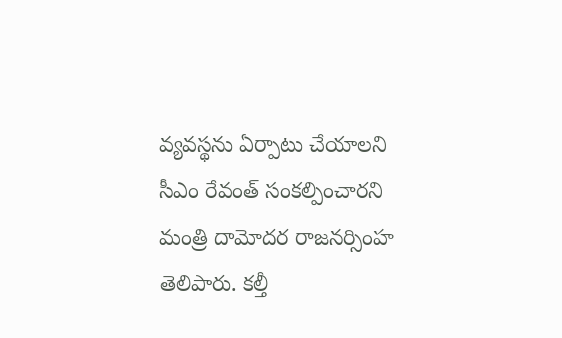వ్యవస్థను ఏర్పాటు చేయాలని సీఎం రేవంత్ సంకల్పించారని మంత్రి దామోదర రాజనర్సింహ తెలిపారు. కల్తీ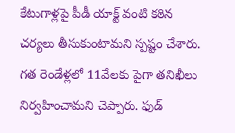కేటుగాళ్లపై పీడీ యాక్ట్ వంటి కఠిన చర్యలు తీసుకుంటామని స్పష్టం చేశారు. గత రెండేళ్లలో 11వేలకు పైగా తనిఖీలు నిర్వహించామని చెప్పారు. ఫుడ్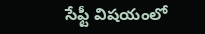సేఫ్టీ విషయంలో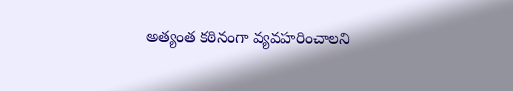అత్యంత కఠినంగా వ్యవహరించాలని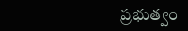ప్రభుత్వం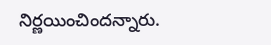నిర్ణయించిందన్నారు.